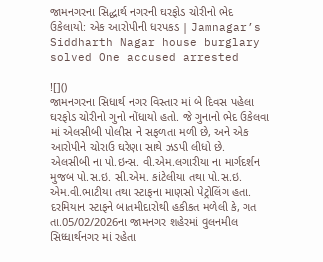જામનગરના સિદ્ધાર્થ નગરની ઘરફોડ ચોરીનો ભેદ ઉકેલાયો: એક આરોપીની ધરપકડ | Jamnagar’s Siddharth Nagar house burglary solved One accused arrested

![]()
જામનગરના સિધાર્થ નગર વિસ્તાર માં બે દિવસ પહેલા ઘરફોડ ચોરીનો ગુનો નોંધાયો હતો. જે ગુનાનો ભેદ ઉકેલવા માં એલસીબી પોલીસ ને સફળતા મળી છે, અને એક આરોપીને ચોરાઉ ઘરેણા સાથે ઝડપી લીધો છે.
એલસીબી ના પો.ઇન્સ. વી.એમ.લગારીયા ના માર્ગદર્શન મુજબ પો.સ.ઇ. સી.એમ. કાંટેલીયા તથા પો.સ.ઇ. એમ.વી.ભાટીયા તથા સ્ટાફના માણસો પેટ્રોલિંગ હતા. દરમિયાન સ્ટાફને બાતમીદારોથી હકીકત મળેલી કે, ગત તા.05/02/2026ના જામનગર શહેરમાં વુલનમીલ સિધ્ધાર્થનગર માં રહેતા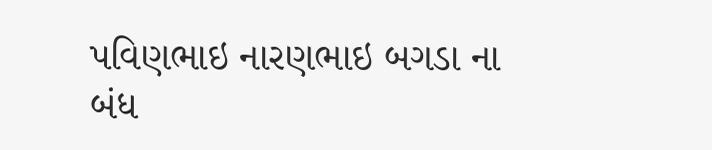પવિણભાઇ નારણભાઇ બગડા ના બંધ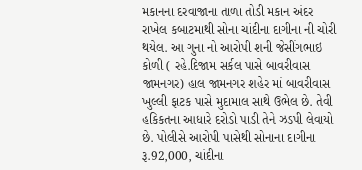મકાનના દરવાજાના તાળા તોડી મકાન અંદર રાખેલ કબાટમાથી સોના ચાંદીના દાગીના ની ચોરી થયેલ. આ ગુના નો આરોપી શની જેસીંગભાઇ કોળી ( રહે.દિજામ સર્કલ પાસે બાવરીવાસ જામનગર) હાલ જામનગર શહેર માં બાવરીવાસ ખુલ્લી ફાટક પાસે મુદામાલ સાથે ઉભેલ છે. તેવી હકિકતના આધારે દરોડો પાડી તેને ઝડપી લેવાયો છે. પોલીસે આરોપી પાસેથી સોનાના દાગીના રૂ.92,000, ચાંદીના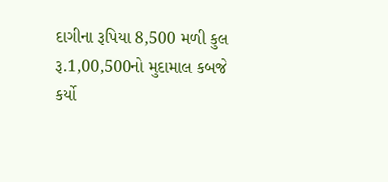દાગીના રૂપિયા 8,500 મળી કુલ રૂ.1,00,500નો મુદામાલ કબજે કર્યો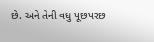છે. અને તેની વધુ પૂછપરછ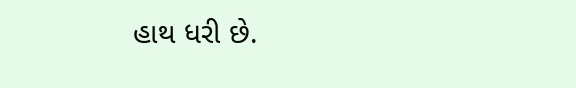હાથ ધરી છે.